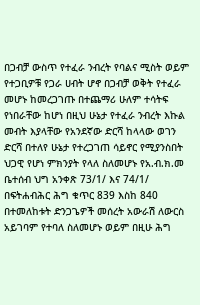በጋብቻ ውስጥ የተፈራ ንብረት የባልና ሚስት ወይም የተጋቢዎቹ የጋራ ሀብት ሆኖ በጋብቻ ወቅት የተፈራ መሆኑ ከመረጋገጡ በተጨማሪ ሁለም ተሳትፍ የነበራቸው ከሆነ በዚህ ሁኔታ የተፈራ ንብረት እኩል መብት እያላቸው የአንደኛው ድርሻ ከላላው ወገን ድርሻ በተለየ ሁኔታ የተረጋገጠ ሳይኖር የሚያንስበት ህጋዊ የሆነ ምክንያት የላለ ስለመሆኑ የአ.ብ.ክ.መ ቤተሰብ ህግ አንቀጽ 73/1/ እና 74/1/
በፍትሐብሕር ሕግ ቁጥር 839 እስከ 840 በተመለከቱት ድንጋጌዎች መሰረት አውራሽ ለውርስ አይገባም የተባለ ስለመሆኑ ወይም በዚሁ ሕግ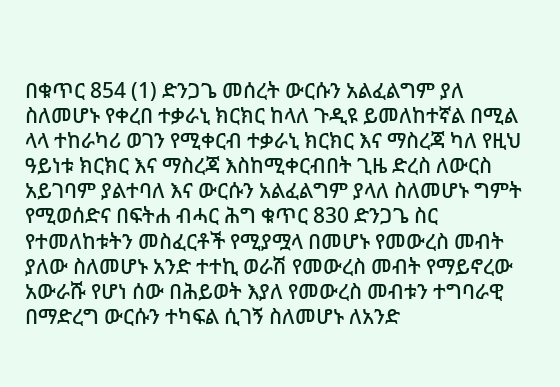በቁጥር 854 (1) ድንጋጌ መሰረት ውርሱን አልፈልግም ያለ ስለመሆኑ የቀረበ ተቃራኒ ክርክር ከላለ ጉዲዩ ይመለከተኛል በሚል ላላ ተከራካሪ ወገን የሚቀርብ ተቃራኒ ክርክር እና ማስረጃ ካለ የዚህ ዓይነቱ ክርክር እና ማስረጃ እስከሚቀርብበት ጊዜ ድረስ ለውርስ አይገባም ያልተባለ እና ውርሱን አልፈልግም ያላለ ስለመሆኑ ግምት የሚወሰድና በፍትሐ ብሓር ሕግ ቁጥር 830 ድንጋጌ ስር የተመለከቱትን መስፈርቶች የሚያሟላ በመሆኑ የመውረስ መብት ያለው ስለመሆኑ አንድ ተተኪ ወራሽ የመውረስ መብት የማይኖረው አውራሹ የሆነ ሰው በሕይወት እያለ የመውረስ መብቱን ተግባራዊ በማድረግ ውርሱን ተካፍል ሲገኝ ስለመሆኑ ለአንድ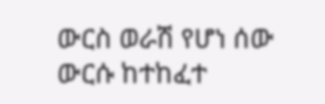ውርስ ወራሽ የሆነ ሰው ውርሱ ከተከፈተ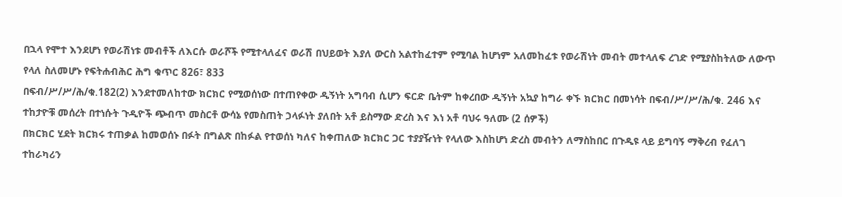በኋላ የሞተ እንደሆነ የወራሽነቱ መብቶች ለእርሱ ወራሾች የሚተላለፈና ወራሽ በህይወት እያለ ውርስ አልተከፈተም የሚባል ከሆነም አለመከፈቱ የወራሽነት መብት መተላለፍ ረገድ የሚያስከትለው ለውጥ የላለ ስለመሆኑ የፍትሐብሕር ሕግ ቁጥር 826፣ 833
በፍብ/ሥ/ሥ/ሕ/ቁ.182(2) እንደተመለከተው ክርክር የሚወሰነው በተጠየቀው ዲኝነት አግባብ ሲሆን ፍርድ ቤትም ከቀረበው ዲኝነት አኳያ ከግራ ቀኙ ክርክር በመነሳት በፍብ/ሥ/ሥ/ሕ/ቁ. 246 እና ተከታዮቹ መሰረት በተነሱት ጉዲዮች ጭብጥ መስርቶ ውሳኔ የመስጠት ኃላፉነት ያለበት አቶ ይስማው ድረስ እና እነ አቶ ባህሩ ዓለሙ (2 ሰዎች)
በክርክር ሂደት ክርክሩ ተጠቃል ከመወሰኑ በፉት በግልጽ በከፉል የተወሰነ ካለና ከቀጠለው ክርክር ጋር ተያያዥነት የላለው እስከሆነ ድረስ መብትን ለማስከበር በጉዲዩ ላይ ይግባኝ ማቅረብ የፈለገ ተከራካሪን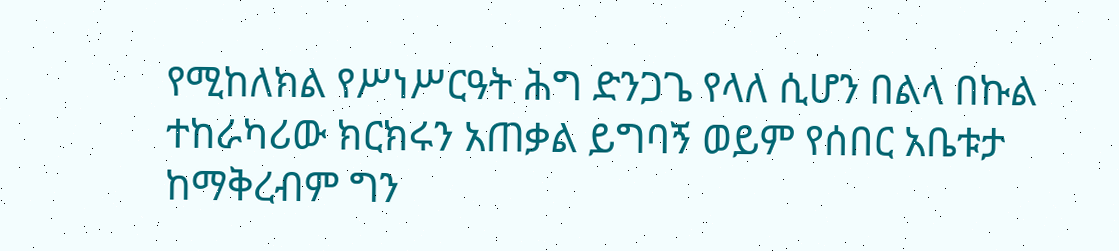የሚከለክል የሥነሥርዓት ሕግ ድንጋጌ የላለ ሲሆን በልላ በኩል ተከራካሪው ክርክሩን አጠቃል ይግባኝ ወይም የሰበር አቤቱታ ከማቅረብም ግን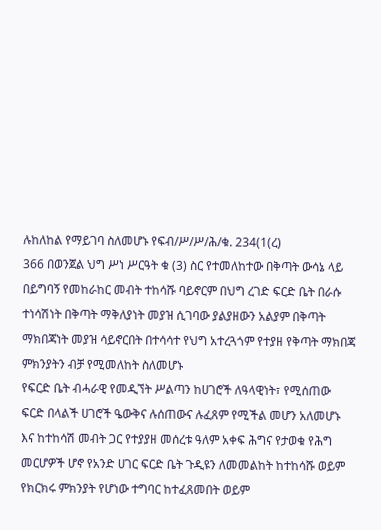ሉከለከል የማይገባ ስለመሆኑ የፍብ/ሥ/ሥ/ሕ/ቁ. 234(1(ረ)
366 በወንጀል ህግ ሥነ ሥርዓት ቁ (3) ስር የተመለከተው በቅጣት ውሳኔ ላይ በይግባኝ የመከራከር መብት ተከሳሹ ባይኖርም በህግ ረገድ ፍርድ ቤት በራሱ ተነሳሽነት በቅጣት ማቅለያነት መያዝ ሲገባው ያልያዘውን አልያም በቅጣት ማክበጃነት መያዝ ሳይኖርበት በተሳሳተ የህግ አተረጓጎም የተያዘ የቅጣት ማክበጃ ምክንያትን ብቻ የሚመለከት ስለመሆኑ
የፍርድ ቤት ብሓራዊ የመዲኘት ሥልጣን ከሀገሮች ለዓላዊነት፣ የሚሰጠው ፍርድ በላልች ሀገሮች ዔውቅና ሉሰጠውና ሉፈጸም የሚችል መሆን አለመሆኑ እና ከተከሳሽ መብት ጋር የተያያዘ መሰረቱ ዓለም አቀፍ ሕግና የታወቁ የሕግ መርሆዎች ሆኖ የአንድ ሀገር ፍርድ ቤት ጉዲዩን ለመመልከት ከተከሳሹ ወይም የክርክሩ ምክንያት የሆነው ተግባር ከተፈጸመበት ወይም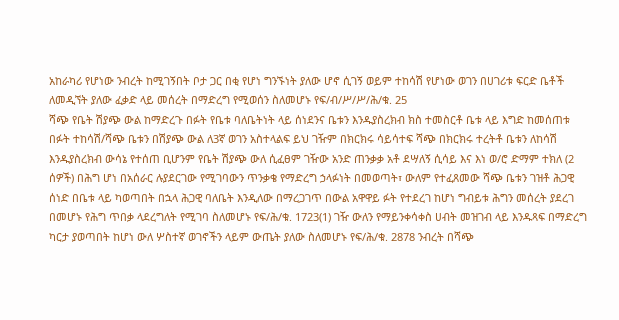አከራካሪ የሆነው ንብረት ከሚገኝበት ቦታ ጋር በቂ የሆነ ግንኙነት ያለው ሆኖ ሲገኝ ወይም ተከሳሽ የሆነው ወገን በሀገሪቱ ፍርድ ቤቶች ለመዲኘት ያለው ፈቃድ ላይ መሰረት በማድረግ የሚወሰን ስለመሆኑ የፍ/ብ/ሥ/ሥ/ሕ/ቁ. 25
ሻጭ የቤት ሽያጭ ውል ከማድረጉ በፉት የቤቱ ባለቤትነት ላይ ሰነደንና ቤቱን እንዱያስረክብ ክስ ተመስርቶ ቤቱ ላይ እግድ ከመሰጠቱ በፉት ተከሳሽ/ሻጭ ቤቱን በሽያጭ ውል ለ3ኛ ወገን አስተላልፍ ይህ ገዥም በክርክሩ ሳይሳተፍ ሻጭ በክርክሩ ተረትቶ ቤቱን ለከሳሽ እንዱያስረክብ ውሳኔ የተሰጠ ቢሆንም የቤት ሽያጭ ውለ ሲፈፀም ገዥው አንድ ጠንቃቃ አቶ ደሣለኝ ሲሳይ እና እነ ወ/ሮ ድማም ተክለ (2 ሰዎች) በሕግ ሆነ በአሰራር ሉያደርገው የሚገባውን ጥንቃቄ የማድረግ ኃላፉነት በመወጣት፣ ውለም የተፈጸመው ሻጭ ቤቱን ገዝቶ ሕጋዊ ሰነድ በቤቱ ላይ ካወጣበት በኋላ ሕጋዊ ባለቤት እንዲለው በማረጋገጥ በውል አዋዋይ ፉት የተደረገ ከሆነ ግብይቱ ሕግን መሰረት ያደረገ በመሆኑ የሕግ ጥበቃ ላደረግለት የሚገባ ስለመሆኑ የፍ/ሕ/ቁ. 1723(1) ገዥ ውለን የማይንቀሳቀስ ሀብት መዝገብ ላይ እንዱጻፍ በማድረግ ካርታ ያወጣበት ከሆነ ውለ ሦስተኛ ወገኖችን ላይም ውጤት ያለው ስለመሆኑ የፍ/ሕ/ቁ. 2878 ንብረት በሻጭ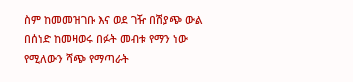ስም ከመመዝገቡ እና ወደ ገዥ በሽያጭ ውል በሰነድ ከመዛወሩ በፉት መብቱ የማን ነው የሚለውን ሻጭ የማጣራት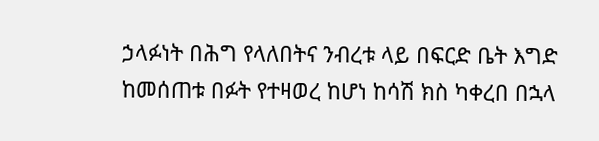ኃላፉነት በሕግ የላለበትና ንብረቱ ላይ በፍርድ ቤት እግድ ከመሰጠቱ በፉት የተዛወረ ከሆነ ከሳሽ ክስ ካቀረበ በኋላ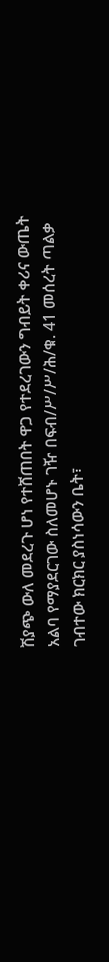ሽያጭ ውለ መደረጉ ሆነ የተሸጠበት ዋጋ የተደረገውን ግብይት ቀሪና ውጤት አልባ የማያደርገው ስለመሆኑ ገዥ በፍብ/ሥ/ሥ/ሕ/ቁ. 41 መሰረት ጣልቃ ገብተው ክርክር ያስነሳውን ቤት፣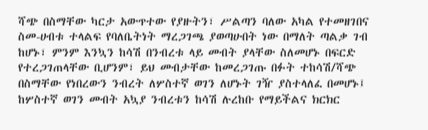ሻጭ በስማቸው ካርታ አውጥተው የያዙትን፣ ሥልጣን ባለው አካል የተመዘገበና ስመ-ሀብቱ ተላልፍ የባለቤትነት ማረጋገጫ ያወጣሁበት ነው በማለት ጣልቃ ገብ ከሆኑ፣ ምንም እንኳን ከሳሽ በንብረቱ ላይ መብት ያላቸው ስለመሆኑ በፍርድ የተረጋገጠላቸው ቢሆንም፣ ይህ መብታቸው ከመረጋገጡ በፉት ተከሳሽ/ሻጭ በስማቸው የነበረውን ንብረት ለሦስተኛ ወገን ለሆኑት ገዥ ያስተላለፈ በመሆኑ፤ ከሦስተኛ ወገን መብት አኳያ ንብረቱን ከሳሽ ሉረከቡ የማይችልና ክርክር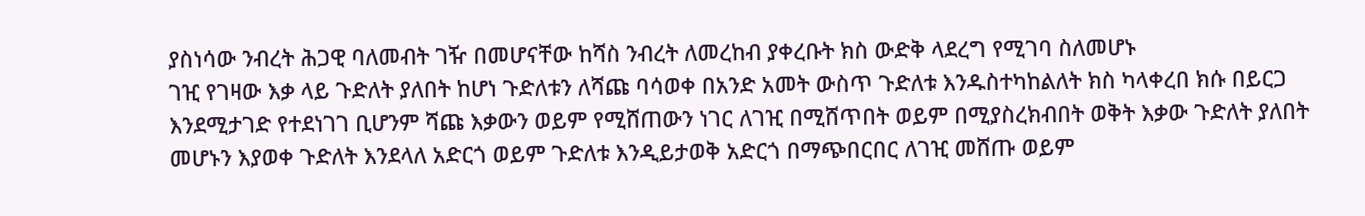ያስነሳው ንብረት ሕጋዊ ባለመብት ገዥ በመሆናቸው ከሻስ ንብረት ለመረከብ ያቀረቡት ክስ ውድቅ ላደረግ የሚገባ ስለመሆኑ
ገዢ የገዛው እቃ ላይ ጉድለት ያለበት ከሆነ ጉድለቱን ለሻጩ ባሳወቀ በአንድ አመት ውስጥ ጉድለቱ እንዱስተካከልለት ክስ ካላቀረበ ክሱ በይርጋ እንደሚታገድ የተደነገገ ቢሆንም ሻጩ እቃውን ወይም የሚሸጠውን ነገር ለገዢ በሚሸጥበት ወይም በሚያስረክብበት ወቅት እቃው ጉድለት ያለበት መሆኑን እያወቀ ጉድለት እንደላለ አድርጎ ወይም ጉድለቱ እንዲይታወቅ አድርጎ በማጭበርበር ለገዢ መሸጡ ወይም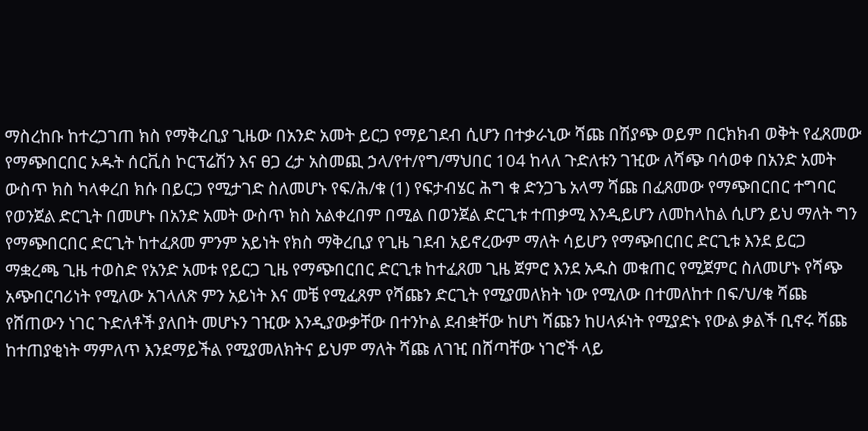ማስረከቡ ከተረጋገጠ ክስ የማቅረቢያ ጊዜው በአንድ አመት ይርጋ የማይገደብ ሲሆን በተቃራኒው ሻጩ በሽያጭ ወይም በርክክብ ወቅት የፈጸመው የማጭበርበር ኦዱት ሰርቪስ ኮርፕሬሽን እና ፀጋ ረታ አስመጪ ኃላ/የተ/የግ/ማህበር 104 ከላለ ጉድለቱን ገዢው ለሻጭ ባሳወቀ በአንድ አመት ውስጥ ክስ ካላቀረበ ክሱ በይርጋ የሚታገድ ስለመሆኑ የፍ/ሕ/ቁ (1) የፍታብሄር ሕግ ቁ ድንጋጌ አላማ ሻጩ በፈጸመው የማጭበርበር ተግባር የወንጀል ድርጊት በመሆኑ በአንድ አመት ውስጥ ክስ አልቀረበም በሚል በወንጀል ድርጊቱ ተጠቃሚ እንዲይሆን ለመከላከል ሲሆን ይህ ማለት ግን የማጭበርበር ድርጊት ከተፈጸመ ምንም አይነት የክስ ማቅረቢያ የጊዜ ገደብ አይኖረውም ማለት ሳይሆን የማጭበርበር ድርጊቱ እንደ ይርጋ ማቋረጫ ጊዜ ተወስድ የአንድ አመቱ የይርጋ ጊዜ የማጭበርበር ድርጊቱ ከተፈጸመ ጊዜ ጀምሮ እንደ አዱስ መቁጠር የሚጀምር ስለመሆኑ የሻጭ አጭበርባሪነት የሚለው አገላለጽ ምን አይነት እና መቼ የሚፈጸም የሻጩን ድርጊት የሚያመለክት ነው የሚለው በተመለከተ በፍ/ህ/ቁ ሻጩ የሸጠውን ነገር ጉድለቶች ያለበት መሆኑን ገዢው እንዲያውቃቸው በተንኮል ደብቋቸው ከሆነ ሻጩን ከሀላፉነት የሚያድኑ የውል ቃልች ቢኖሩ ሻጩ ከተጠያቂነት ማምለጥ እንደማይችል የሚያመለክትና ይህም ማለት ሻጩ ለገዢ በሸጣቸው ነገሮች ላይ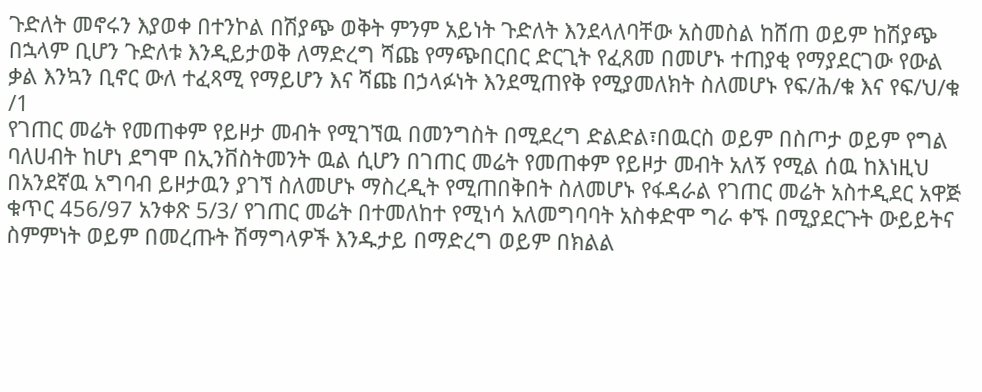ጉድለት መኖሩን እያወቀ በተንኮል በሽያጭ ወቅት ምንም አይነት ጉድለት እንደላለባቸው አስመስል ከሸጠ ወይም ከሽያጭ በኋላም ቢሆን ጉድለቱ እንዲይታወቅ ለማድረግ ሻጩ የማጭበርበር ድርጊት የፈጸመ በመሆኑ ተጠያቂ የማያደርገው የውል ቃል እንኳን ቢኖር ውለ ተፈጻሚ የማይሆን እና ሻጩ በኃላፉነት እንደሚጠየቅ የሚያመለክት ስለመሆኑ የፍ/ሕ/ቁ እና የፍ/ህ/ቁ /1
የገጠር መሬት የመጠቀም የይዞታ መብት የሚገኘዉ በመንግስት በሚደረግ ድልድል፣በዉርስ ወይም በስጦታ ወይም የግል ባለሀብት ከሆነ ደግሞ በኢንቨስትመንት ዉል ሲሆን በገጠር መሬት የመጠቀም የይዞታ መብት አለኝ የሚል ሰዉ ከእነዚህ በአንደኛዉ አግባብ ይዞታዉን ያገኘ ስለመሆኑ ማስረዲት የሚጠበቅበት ስለመሆኑ የፋዳራል የገጠር መሬት አስተዲደር አዋጅ ቁጥር 456/97 አንቀጽ 5/3/ የገጠር መሬት በተመለከተ የሚነሳ አለመግባባት አስቀድሞ ግራ ቀኙ በሚያደርጉት ውይይትና ስምምነት ወይም በመረጡት ሽማግላዎች እንዱታይ በማድረግ ወይም በክልል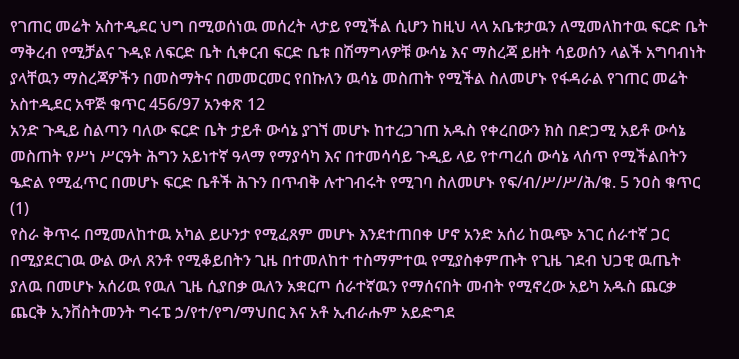የገጠር መሬት አስተዲደር ህግ በሚወሰነዉ መሰረት ላታይ የሚችል ሲሆን ከዚህ ላላ አቤቱታዉን ለሚመለከተዉ ፍርድ ቤት ማቅረብ የሚቻልና ጉዲዩ ለፍርድ ቤት ሲቀርብ ፍርድ ቤቱ በሽማግላዎቹ ውሳኔ እና ማስረጃ ይዘት ሳይወሰን ላልች አግባብነት ያላቸዉን ማስረጃዎችን በመስማትና በመመርመር የበኩለን ዉሳኔ መስጠት የሚችል ስለመሆኑ የፋዳራል የገጠር መሬት አስተዲደር አዋጅ ቁጥር 456/97 አንቀጽ 12
አንድ ጉዲይ ስልጣን ባለው ፍርድ ቤት ታይቶ ውሳኔ ያገኘ መሆኑ ከተረጋገጠ አዱስ የቀረበውን ክስ በድጋሚ አይቶ ውሳኔ መስጠት የሥነ ሥርዓት ሕግን አይነተኛ ዓላማ የማያሳካ እና በተመሳሳይ ጉዲይ ላይ የተጣረሰ ውሳኔ ላሰጥ የሚችልበትን ዔድል የሚፈጥር በመሆኑ ፍርድ ቤቶች ሕጉን በጥብቅ ሉተገብሩት የሚገባ ስለመሆኑ የፍ/ብ/ሥ/ሥ/ሕ/ቁ. 5 ንዐስ ቁጥር (1)
የስራ ቅጥሩ በሚመለከተዉ አካል ይሁንታ የሚፈጸም መሆኑ እንደተጠበቀ ሆኖ አንድ አሰሪ ከዉጭ አገር ሰራተኛ ጋር በሚያደርገዉ ውል ውለ ጸንቶ የሚቆይበትን ጊዜ በተመለከተ ተስማምተዉ የሚያስቀምጡት የጊዜ ገደብ ህጋዊ ዉጤት ያለዉ በመሆኑ አሰሪዉ የዉለ ጊዜ ሲያበቃ ዉለን አቋርጦ ሰራተኛዉን የማሰናበት መብት የሚኖረው አይካ አዱስ ጨርቃ ጨርቅ ኢንቨስትመንት ግሩፔ ኃ/የተ/የግ/ማህበር እና አቶ ኢብራሑም አይድግደ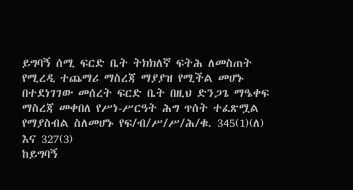ይግባኝ ሰሚ ፍርድ ቤት ትክክለኛ ፍትሕ ለመስጠት የሚረዲ ተጨማሪ ማስረጃ ማያያዝ የሚችል መሆኑ በተደነገገው መሰረት ፍርድ ቤት በዚህ ድንጋጌ ማዔቀፍ ማስረጃ መቀበለ የሥነ-ሥርዓት ሕግ ጥሰት ተፈጽሟል የማያስብል ስለመሆኑ የፍ/ብ/ሥ/ሥ/ሕ/ቁ. 345(1)(ለ) እና 327(3)
ከይግባኝ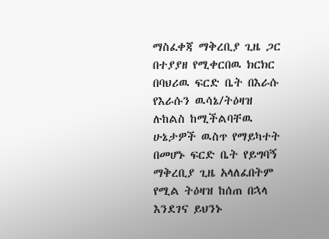ማስፈቀጃ ማቅረቢያ ጊዜ ጋር በተያያዘ የሚቀርበዉ ክርክር በባህሪዉ ፍርድ ቤት በእራሱ የእራሱን ዉሳኔ/ትዕዛዝ ሉከልስ ከሚችልባቸዉ ሁኔታዎች ዉስጥ የማይካተት በመሆኑ ፍርድ ቤት የይግባኝ ማቅረቢያ ጊዜ አላለፈበትም የሚል ትዕዛዝ ከሰጠ በኋላ እንደገና ይህንኑ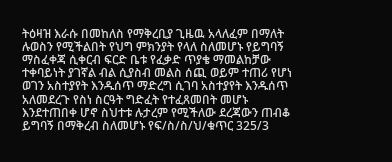ትዕዛዝ እራሱ በመከለስ የማቅረቢያ ጊዜዉ አላለፈም በማለት ሉወስን የሚችልበት የህግ ምክንያት የላለ ስለመሆኑ የይግባኝ ማስፈቀጃ ሲቀርብ ፍርድ ቤቱ የፈቃድ ጥያቄ ማመልከቻው ተቀባይነት ያገኛል ብል ሲያስብ መልስ ሰጪ ወይም ተጠሪ የሆነ ወገን አስተያየት እንዱሰጥ ማድረግ ሲገባ አስተያየት እንዱሰጥ አለመደረጉ የስነ ስርዓት ግድፈት የተፈጸመበት መሆኑ እንደተጠበቀ ሆኖ ስህተቱ ሉታረም የሚችለው ደረጃውን ጠብቆ ይግባኝ በማቅረብ ስለመሆኑ የፍ/ስ/ስ/ህ/ቁጥር 325/3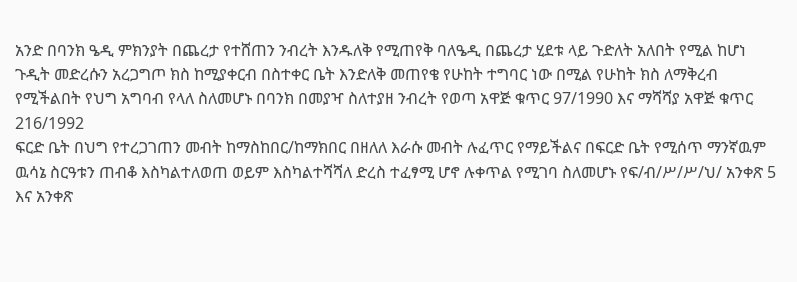አንድ በባንክ ዔዲ ምክንያት በጨረታ የተሸጠን ንብረት እንዱለቅ የሚጠየቅ ባለዔዲ በጨረታ ሂደቱ ላይ ጉድለት አለበት የሚል ከሆነ ጉዲት መድረሱን አረጋግጦ ክስ ከሚያቀርብ በስተቀር ቤት እንድለቅ መጠየቄ የሁከት ተግባር ነው በሚል የሁከት ክስ ለማቅረብ የሚችልበት የህግ አግባብ የላለ ስለመሆኑ በባንክ በመያዣ ስለተያዘ ንብረት የወጣ አዋጅ ቁጥር 97/1990 እና ማሻሻያ አዋጅ ቁጥር 216/1992
ፍርድ ቤት በህግ የተረጋገጠን መብት ከማስከበር/ከማክበር በዘለለ እራሱ መብት ሉፈጥር የማይችልና በፍርድ ቤት የሚሰጥ ማንኛዉም ዉሳኔ ስርዓቱን ጠብቆ እስካልተለወጠ ወይም እስካልተሻሻለ ድረስ ተፈፃሚ ሆኖ ሉቀጥል የሚገባ ስለመሆኑ የፍ/ብ/ሥ/ሥ/ህ/ አንቀጽ 5 እና አንቀጽ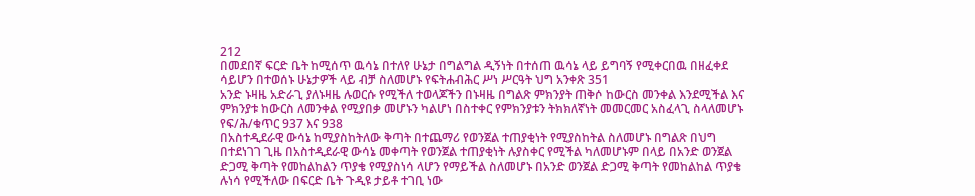212
በመደበኛ ፍርድ ቤት ከሚሰጥ ዉሳኔ በተለየ ሁኔታ በግልግል ዲኝነት በተሰጠ ዉሳኔ ላይ ይግባኝ የሚቀርበዉ በዘፈቀደ ሳይሆን በተወሰኑ ሁኔታዎች ላይ ብቻ ስለመሆኑ የፍትሐብሕር ሥነ ሥርዓት ህግ አንቀጽ 351
አንድ ኑዛዜ አድራጊ ያለኑዛዜ ሉወርሱ የሚችለ ተወላጆችን በኑዛዜ በግልጽ ምክንያት ጠቅሶ ከውርስ መንቀል እንደሚችል እና ምክንያቱ ከውርስ ለመንቀል የሚያበቃ መሆኑን ካልሆነ በስተቀር የምክንያቱን ትክክለኛነት መመርመር አስፈላጊ ስላለመሆኑ የፍ/ሕ/ቁጥር 937 እና 938
በአስተዲደራዊ ውሳኔ ከሚያስከትለው ቅጣት በተጨማሪ የወንጀል ተጠያቂነት የሚያስከትል ስለመሆኑ በግልጽ በህግ በተደነገገ ጊዜ በአስተዲደራዊ ውሳኔ መቀጣት የወንጀል ተጠያቂነት ሉያስቀር የሚችል ካለመሆኑም በላይ በአንድ ወንጀል ድጋሚ ቅጣት የመከልከልን ጥያቄ የሚያስነሳ ላሆን የማይችል ስለመሆኑ በአንድ ወንጀል ድጋሚ ቅጣት የመከልከል ጥያቄ ሉነሳ የሚችለው በፍርድ ቤት ጉዲዩ ታይቶ ተገቢ ነው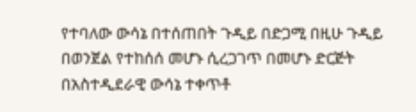የተባለው ውሳኔ በተሰጠበት ጉዲይ በድጋሚ በዚሁ ጉዲይ በወንጀል የተከሰሰ መሆኑ ሲረጋገጥ በመሆኑ ድርጅት በአስተዲደራዊ ውሳኔ ተቀጥቶ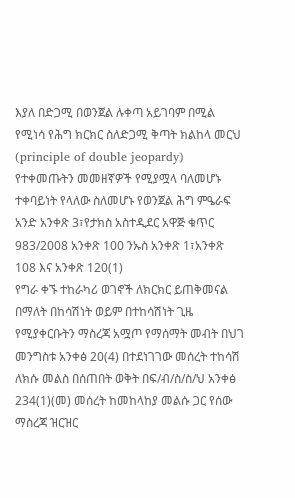እያለ በድጋሚ በወንጀል ሉቀጣ አይገባም በሚል የሚነሳ የሕግ ክርክር ስለድጋሚ ቅጣት ክልከላ መርህ (principle of double jeopardy) የተቀመጡትን መመዘኛዎች የሚያሟላ ባለመሆኑ ተቀባይነት የላለው ስለመሆኑ የወንጀል ሕግ ምዔራፍ አንድ አንቀጽ 3፣የታክስ አስተዲደር አዋጅ ቁጥር 983/2008 አንቀጽ 100 ንኡስ አንቀጽ 1፣አንቀጽ 108 እና አንቀጽ 120(1)
የግራ ቀኙ ተከራካሪ ወገኖች ለክርክር ይጠቅመናል በማለት በከሳሽነት ወይም በተከሳሽነት ጊዜ የሚያቀርቡትን ማስረጃ አሟጦ የማሰማት መብት በህገ መንግስቱ አንቀፅ 20(4) በተደነገገው መሰረት ተከሳሽ ለክሱ መልስ በሰጠበት ወቅት በፍ/ብ/ስ/ስ/ህ አንቀፅ 234(1)(መ) መሰረት ከመከላከያ መልሱ ጋር የሰው ማስረጃ ዝርዝር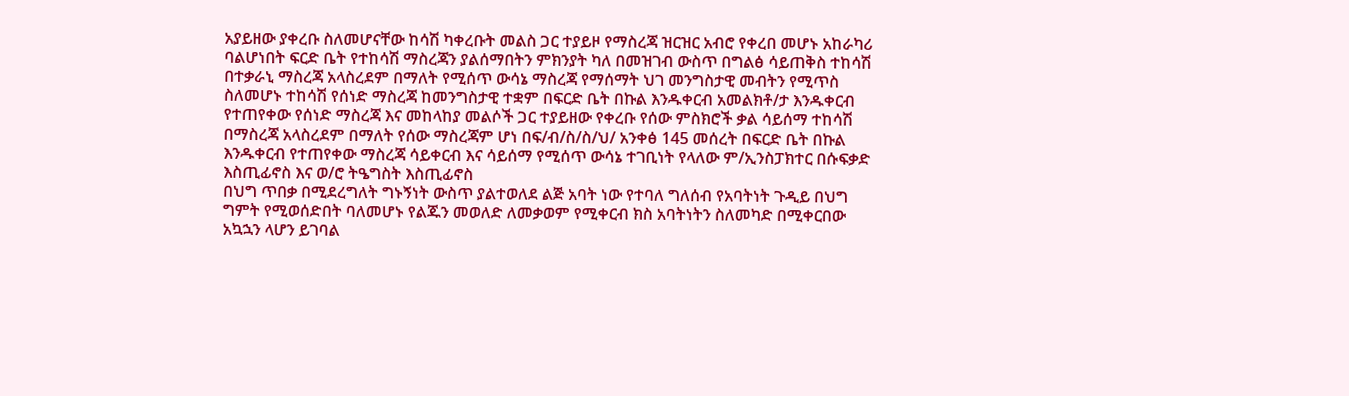አያይዘው ያቀረቡ ስለመሆናቸው ከሳሽ ካቀረቡት መልስ ጋር ተያይዞ የማስረጃ ዝርዝር አብሮ የቀረበ መሆኑ አከራካሪ ባልሆነበት ፍርድ ቤት የተከሳሽ ማስረጃን ያልሰማበትን ምክንያት ካለ በመዝገብ ውስጥ በግልፅ ሳይጠቅስ ተከሳሽ በተቃራኒ ማስረጃ አላስረደም በማለት የሚሰጥ ውሳኔ ማስረጃ የማሰማት ህገ መንግስታዊ መብትን የሚጥስ ስለመሆኑ ተከሳሽ የሰነድ ማስረጃ ከመንግስታዊ ተቋም በፍርድ ቤት በኩል እንዱቀርብ አመልክቶ/ታ እንዱቀርብ የተጠየቀው የሰነድ ማስረጃ እና መከላከያ መልሶች ጋር ተያይዘው የቀረቡ የሰው ምስክሮች ቃል ሳይሰማ ተከሳሽ በማስረጃ አላስረደም በማለት የሰው ማስረጃም ሆነ በፍ/ብ/ስ/ስ/ህ/ አንቀፅ 145 መሰረት በፍርድ ቤት በኩል እንዱቀርብ የተጠየቀው ማስረጃ ሳይቀርብ እና ሳይሰማ የሚሰጥ ውሳኔ ተገቢነት የላለው ም/ኢንስፓክተር በሱፍቃድ እስጢፊኖስ እና ወ/ሮ ትዔግስት እስጢፊኖስ
በህግ ጥበቃ በሚደረግለት ግኑኝነት ውስጥ ያልተወለደ ልጅ አባት ነው የተባለ ግለሰብ የአባትነት ጉዲይ በህግ ግምት የሚወሰድበት ባለመሆኑ የልጁን መወለድ ለመቃወም የሚቀርብ ክስ አባትነትን ስለመካድ በሚቀርበው አኳኋን ላሆን ይገባል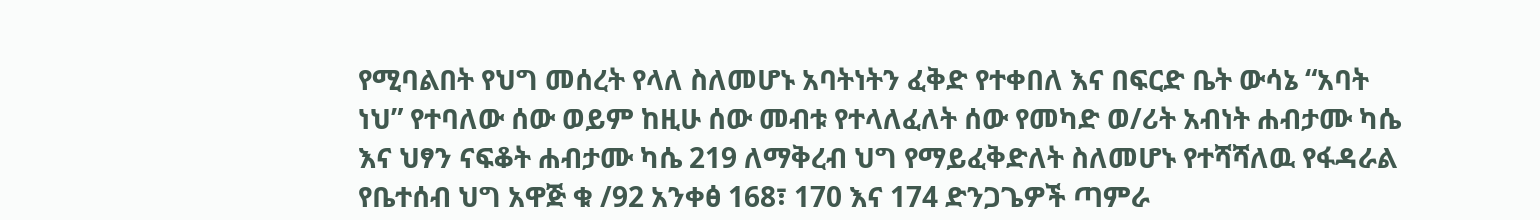የሚባልበት የህግ መሰረት የላለ ስለመሆኑ አባትነትን ፈቅድ የተቀበለ እና በፍርድ ቤት ውሳኔ “አባት ነህ” የተባለው ሰው ወይም ከዚሁ ሰው መብቱ የተላለፈለት ሰው የመካድ ወ/ሪት አብነት ሐብታሙ ካሴ እና ህፃን ናፍቆት ሐብታሙ ካሴ 219 ለማቅረብ ህግ የማይፈቅድለት ስለመሆኑ የተሻሻለዉ የፋዳራል የቤተሰብ ህግ አዋጅ ቁ /92 አንቀፅ 168፣ 170 እና 174 ድንጋጌዎች ጣምራ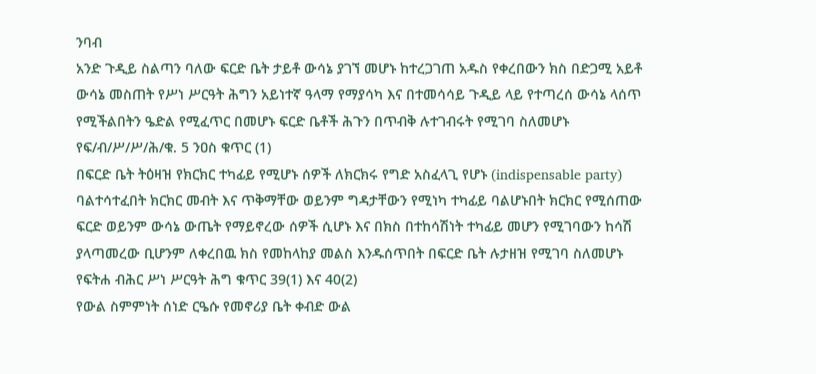ንባብ
አንድ ጉዲይ ስልጣን ባለው ፍርድ ቤት ታይቶ ውሳኔ ያገኘ መሆኑ ከተረጋገጠ አዱስ የቀረበውን ክስ በድጋሚ አይቶ ውሳኔ መስጠት የሥነ ሥርዓት ሕግን አይነተኛ ዓላማ የማያሳካ እና በተመሳሳይ ጉዲይ ላይ የተጣረሰ ውሳኔ ላሰጥ የሚችልበትን ዔድል የሚፈጥር በመሆኑ ፍርድ ቤቶች ሕጉን በጥብቅ ሉተገብሩት የሚገባ ስለመሆኑ የፍ/ብ/ሥ/ሥ/ሕ/ቁ. 5 ንዐስ ቁጥር (1)
በፍርድ ቤት ትዕዛዝ የክርክር ተካፊይ የሚሆኑ ሰዎች ለክርክሩ የግድ አስፈላጊ የሆኑ (indispensable party) ባልተሳተፈበት ክርክር መብት እና ጥቅማቸው ወይንም ግዳታቸውን የሚነካ ተካፊይ ባልሆኑበት ክርክር የሚሰጠው ፍርድ ወይንም ውሳኔ ውጤት የማይኖረው ሰዎች ሲሆኑ እና በክስ በተከሳሽነት ተካፊይ መሆን የሚገባውን ከሳሽ ያላጣመረው ቢሆንም ለቀረበዉ ክስ የመከላከያ መልስ እንዱሰጥበት በፍርድ ቤት ሉታዘዝ የሚገባ ስለመሆኑ የፍትሐ ብሕር ሥነ ሥርዓት ሕግ ቁጥር 39(1) እና 40(2)
የውል ስምምነት ሰነድ ርዔሱ የመኖሪያ ቤት ቀብድ ውል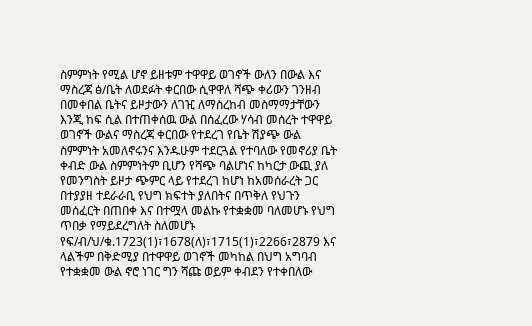ስምምነት የሚል ሆኖ ይዘቱም ተዋዋይ ወገኖች ውለን በውል እና ማስረጃ ፅ/ቤት ለወደፉት ቀርበው ሲዋዋለ ሻጭ ቀሪውን ገንዘብ በመቀበል ቤትና ይዞታውን ለገዢ ለማስረከብ መስማማታቸውን እንጂ ከፍ ሲል በተጠቀሰዉ ውል በሰፈረው ሃሳብ መሰረት ተዋዋይ ወገኖች ውልና ማስረጃ ቀርበው የተደረገ የቤት ሽያጭ ውል ስምምነት አመለኖሩንና እንዱሁም ተደርጓል የተባለው የመኖሪያ ቤት ቀብድ ውል ስምምነትም ቢሆን የሻጭ ባልሆነና ከካርታ ውጪ ያለ የመንግስት ይዞታ ጭምር ላይ የተደረገ ከሆነ ከአመሰራረት ጋር በተያያዘ ተደራራቢ የህግ ክፍተት ያለበትና በጥቅለ የህጉን መሰፈርት በጠበቀ እና በተሟላ መልኩ የተቋቋመ ባለመሆኑ የህግ ጥበቃ የማይደረግለት ስለመሆኑ የፍ/ብ/ህ/ቁ.1723(1)፣1678(ለ)፣1715(1)፣2266፣2879 እና ላልችም በቅድሚያ በተዋዋይ ወገኖች መካከል በህግ አግባብ የተቋቋመ ውል ኖሮ ነገር ግን ሻጩ ወይም ቀብደን የተቀበለው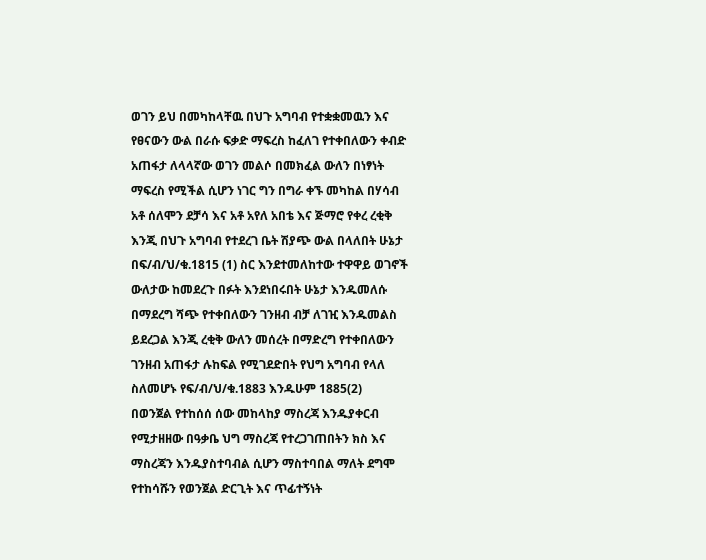ወገን ይህ በመካከላቸዉ በህጉ አግባብ የተቋቋመዉን እና የፀናውን ውል በራሱ ፍቃድ ማፍረስ ከፈለገ የተቀበለውን ቀብድ አጠፋታ ለላላኛው ወገን መልሶ በመክፈል ውለን በነፃነት ማፍረስ የሚችል ሲሆን ነገር ግን በግራ ቀኙ መካከል በሃሳብ አቶ ሰለሞን ደቻሳ እና አቶ አየለ አበቴ እና ጅማሮ የቀረ ረቂቅ እንጂ በህጉ አግባብ የተደረገ ቤት ሽያጭ ውል በላለበት ሁኔታ በፍ/ብ/ህ/ቁ.1815 (1) ስር እንደተመለከተው ተዋዋይ ወገኖች ውለታው ከመደረጉ በፉት እንደነበሩበት ሁኔታ እንዱመለሱ በማደረግ ሻጭ የተቀበለውን ገንዘብ ብቻ ለገዢ እንዱመልስ ይደረጋል እንጂ ረቂቅ ውለን መሰረት በማድረግ የተቀበለውን ገንዘብ አጠፋታ ሉከፍል የሚገደድበት የህግ አግባብ የላለ ስለመሆኑ የፍ/ብ/ህ/ቁ.1883 እንዱሁም 1885(2)
በወንጀል የተከሰሰ ሰው መከላከያ ማስረጃ እንዱያቀርብ የሚታዘዘው በዓቃቤ ህግ ማስረጃ የተረጋገጠበትን ክስ እና ማስረጃን እንዱያስተባብል ሲሆን ማስተባበል ማለት ደግሞ የተከሳሹን የወንጀል ድርጊት እና ጥፊተኝነት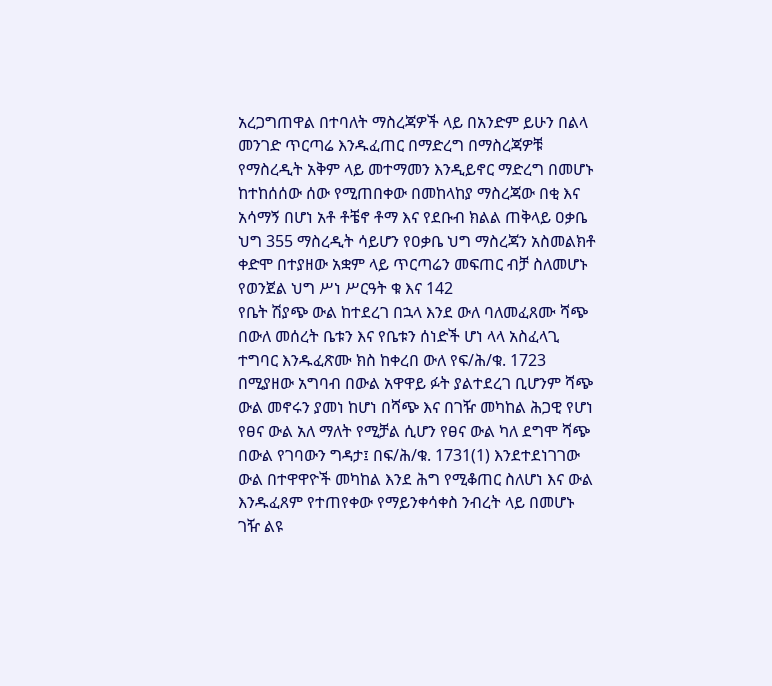አረጋግጠዋል በተባለት ማስረጃዎች ላይ በአንድም ይሁን በልላ መንገድ ጥርጣሬ እንዱፈጠር በማድረግ በማስረጃዎቹ የማስረዲት አቅም ላይ መተማመን እንዲይኖር ማድረግ በመሆኑ ከተከሰሰው ሰው የሚጠበቀው በመከላከያ ማስረጃው በቂ እና አሳማኝ በሆነ አቶ ቶቼኖ ቶማ እና የደቡብ ክልል ጠቅላይ ዐቃቤ ህግ 355 ማስረዲት ሳይሆን የዐቃቤ ህግ ማስረጃን አስመልክቶ ቀድሞ በተያዘው አቋም ላይ ጥርጣሬን መፍጠር ብቻ ስለመሆኑ የወንጀል ህግ ሥነ ሥርዓት ቁ እና 142
የቤት ሽያጭ ውል ከተደረገ በኋላ እንደ ውለ ባለመፈጸሙ ሻጭ በውለ መሰረት ቤቱን እና የቤቱን ሰነድች ሆነ ላላ አስፈላጊ ተግባር እንዱፈጽሙ ክስ ከቀረበ ውለ የፍ/ሕ/ቁ. 1723 በሚያዘው አግባብ በውል አዋዋይ ፉት ያልተደረገ ቢሆንም ሻጭ ውል መኖሩን ያመነ ከሆነ በሻጭ እና በገዥ መካከል ሕጋዊ የሆነ የፀና ውል አለ ማለት የሚቻል ሲሆን የፀና ውል ካለ ደግሞ ሻጭ በውል የገባውን ግዳታ፤ በፍ/ሕ/ቁ. 1731(1) እንደተደነገገው ውል በተዋዋዮች መካከል እንደ ሕግ የሚቆጠር ስለሆነ እና ውል እንዱፈጸም የተጠየቀው የማይንቀሳቀስ ንብረት ላይ በመሆኑ ገዥ ልዩ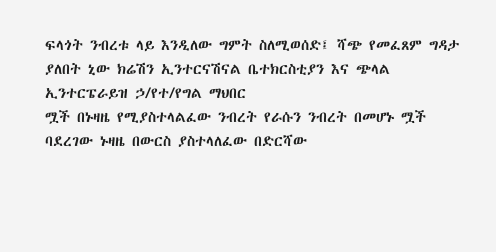ፍላጎት ንብረቱ ላይ እንዲለው ግምት ስለሚወሰድ፤ ሻጭ የመፈጸም ግዳታ ያለበት ኒው ክሬሽን ኢንተርናሽናል ቤተክርስቲያን እና ጭላል ኢንተርፔራይዝ ኃ/የተ/የግል ማህበር
ሟች በኑዛዜ የሚያስተላልፈው ንብረት የራሱን ንብረት በመሆኑ ሟች ባደረገው ኑዛዜ በውርስ ያስተላለፈው በድርሻው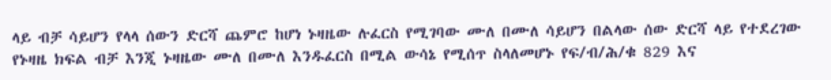ላይ ብቻ ሳይሆን የላላ ሰውን ድርሻ ጨምሮ ከሆነ ኑዛዜው ሉፈርስ የሚገባው ሙለ በሙለ ሳይሆን በልላው ሰው ድርሻ ላይ የተደረገው የኑዛዜ ክፍል ብቻ እንጂ ኑዛዜው ሙለ በሙለ እንዱፈርስ በሚል ውሳኔ የሚሰጥ ስላለመሆኑ የፍ/ብ/ሕ/ቁ 829 እና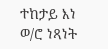ተከታይ እነ ወ/ሮ ነጻነት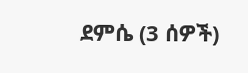ደምሴ (3 ሰዎች)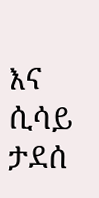እና ሲሳይ ታደሰ